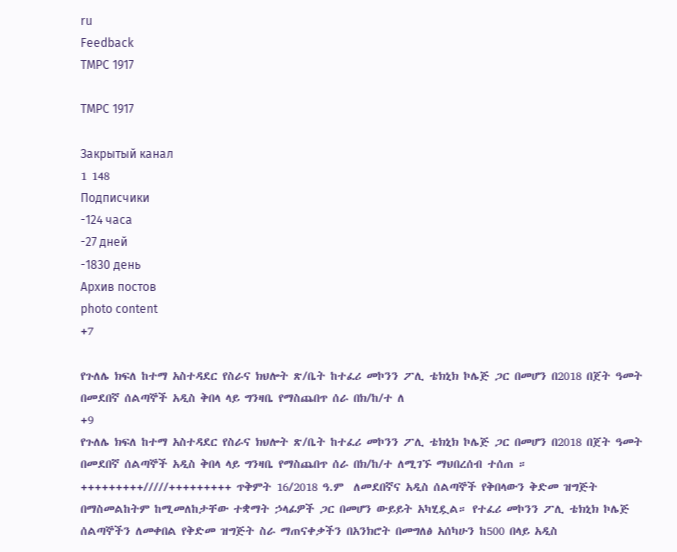ru
Feedback
TMPC 1917

TMPC 1917

Закрытый канал
1 148
Подписчики
-124 часа
-27 дней
-1830 день
Архив постов
photo content
+7

የጉለሌ ክፍለ ከተማ አስተዳደር የስራና ክህሎት ጽ/ቤት ከተፈሪ መኮንን ፖሊ ቴክኒክ ኮሌጅ ጋር በመሆን በ2018 በጀት ዓመት በመደበኛ ሰልጣኞች አዲስ ቅበላ ላይ ግንዛቤ የማስጨበጥ ሰራ በክ/ከ/ተ ለ
+9
የጉለሌ ክፍለ ከተማ አስተዳደር የስራና ክህሎት ጽ/ቤት ከተፈሪ መኮንን ፖሊ ቴክኒክ ኮሌጅ ጋር በመሆን በ2018 በጀት ዓመት በመደበኛ ሰልጣኞች አዲስ ቅበላ ላይ ግንዛቤ የማስጨበጥ ሰራ በክ/ከ/ተ ለሚገኙ ማህበረሰብ ተሰጠ ። +++++++++/////+++++++++ ጥቅምት 16/2018 ዓ.ም  ለመደበኛና አዲስ ሰልጣኞች የቅበላውን ቅድመ ዝግጅት በማስመልከትም ከሚመለከታቸው ተቋማት ኃላፊዎች ጋር በመሆን ውይይት አካሂዷል። የተፈሪ መኮንን ፖሊ ቴክኒክ ኮሌጅ ሰልጣኞችን ለመቀበል የቅድመ ዝግጅት ስራ ማጠናቀቃችን በአንክሮት በመግለፅ አሰካሁን ከ500 በላይ አዲስ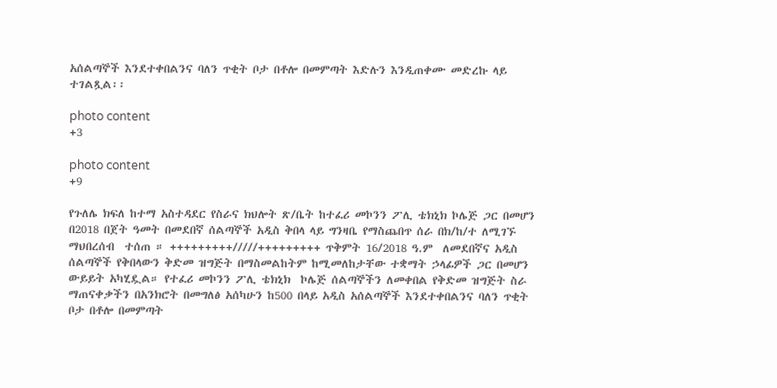አሰልጣኞች እንደተቀበልንና ባለን ጥቂት ቦታ በቶሎ በመምጣት እድሉን እንዲጠቀሙ መድረኩ ላይ ተገልጿል፡፡

photo content
+3

photo content
+9

የጉለሌ ክፍለ ከተማ አስተዳደር የስራና ክህሎት ጽ/ቤት ከተፈሪ መኮንን ፖሊ ቴክኒክ ኮሌጅ ጋር በመሆን በ2018 በጀት ዓመት በመደበኛ ሰልጣኞች አዲስ ቅበላ ላይ ግንዛቤ የማስጨበጥ ሰራ በክ/ከ/ተ ለሚገኙ ማህበረሰብ  ተሰጠ ። +++++++++/////+++++++++ ጥቅምት 16/2018 ዓ.ም  ለመደበኛና አዲስ ሰልጣኞች የቅበላውን ቅድመ ዝግጅት በማስመልከትም ከሚመለከታቸው ተቋማት ኃላፊዎች ጋር በመሆን ውይይት አካሂዷል። የተፈሪ መኮንን ፖሊ ቴክኒክ  ኮሌጅ ሰልጣኞችን ለመቀበል የቅድመ ዝግጅት ስራ ማጠናቀቃችን በአንክሮት በመግለፅ አሰካሁን ከ500 በላይ አዲስ አሰልጣኞች እንደተቀበልንና ባለን ጥቂት ቦታ በቶሎ በመምጣት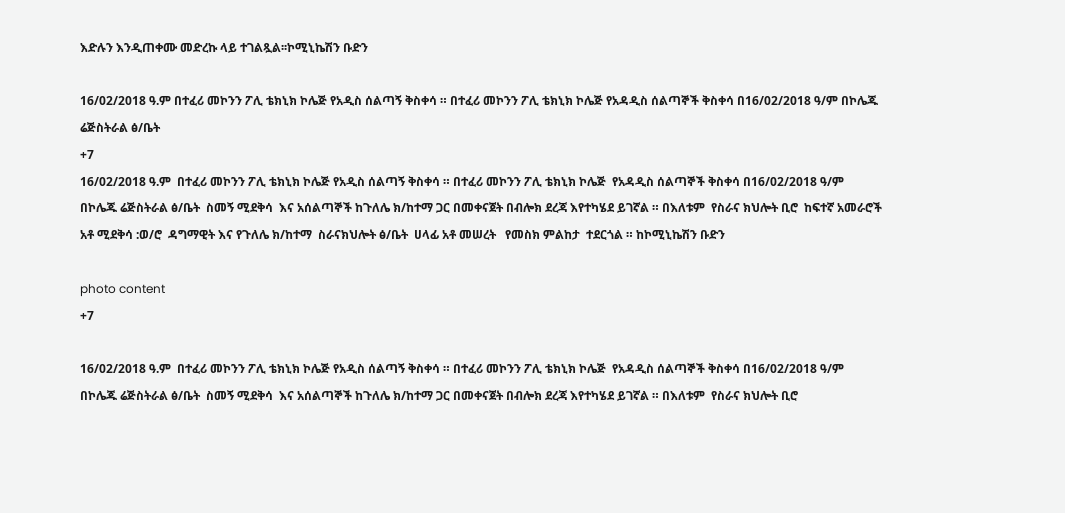እድሉን እንዲጠቀሙ መድረኩ ላይ ተገልጿል፡፡ኮሚኒኬሽን ቡድን

16/02/2018 ዓ.ም በተፈሪ መኮንን ፖሊ ቴክኒክ ኮሌጅ የአዲስ ሰልጣኝ ቅስቀሳ ። በተፈሪ መኮንን ፖሊ ቴክኒክ ኮሌጅ የአዳዲስ ሰልጣኞች ቅስቀሳ በ16/02/2018 ዓ/ም በኮሌጁ ሬጅስትራል ፅ/ቤት
+7
16/02/2018 ዓ.ም  በተፈሪ መኮንን ፖሊ ቴክኒክ ኮሌጅ የአዲስ ሰልጣኝ ቅስቀሳ ። በተፈሪ መኮንን ፖሊ ቴክኒክ ኮሌጅ  የአዳዲስ ሰልጣኞች ቅስቀሳ በ16/02/2018 ዓ/ም በኮሌጁ ሬጅስትራል ፅ/ቤት  ስመኝ ሚደቅሳ  እና አሰልጣኞች ከጉለሌ ክ/ከተማ ጋር በመቀናጀት በብሎክ ደረጃ እየተካሄደ ይገኛል ። በእለቱም  የስራና ክህሎት ቢሮ  ከፍተኛ አመራሮች አቶ ሚደቅሳ :ወ/ሮ  ዳግማዊት እና የጉለሌ ክ/ከተማ  ስራናክህሎት ፅ/ቤት  ሀላፊ አቶ መሠረት   የመስክ ምልከታ  ተደርጎል ። ከኮሚኒኬሽን ቡድን

photo content
+7

16/02/2018 ዓ.ም  በተፈሪ መኮንን ፖሊ ቴክኒክ ኮሌጅ የአዲስ ሰልጣኝ ቅስቀሳ ። በተፈሪ መኮንን ፖሊ ቴክኒክ ኮሌጅ  የአዳዲስ ሰልጣኞች ቅስቀሳ በ16/02/2018 ዓ/ም በኮሌጁ ሬጅስትራል ፅ/ቤት  ስመኝ ሚደቅሳ  እና አሰልጣኞች ከጉለሌ ክ/ከተማ ጋር በመቀናጀት በብሎክ ደረጃ እየተካሄደ ይገኛል ። በእለቱም  የስራና ክህሎት ቢሮ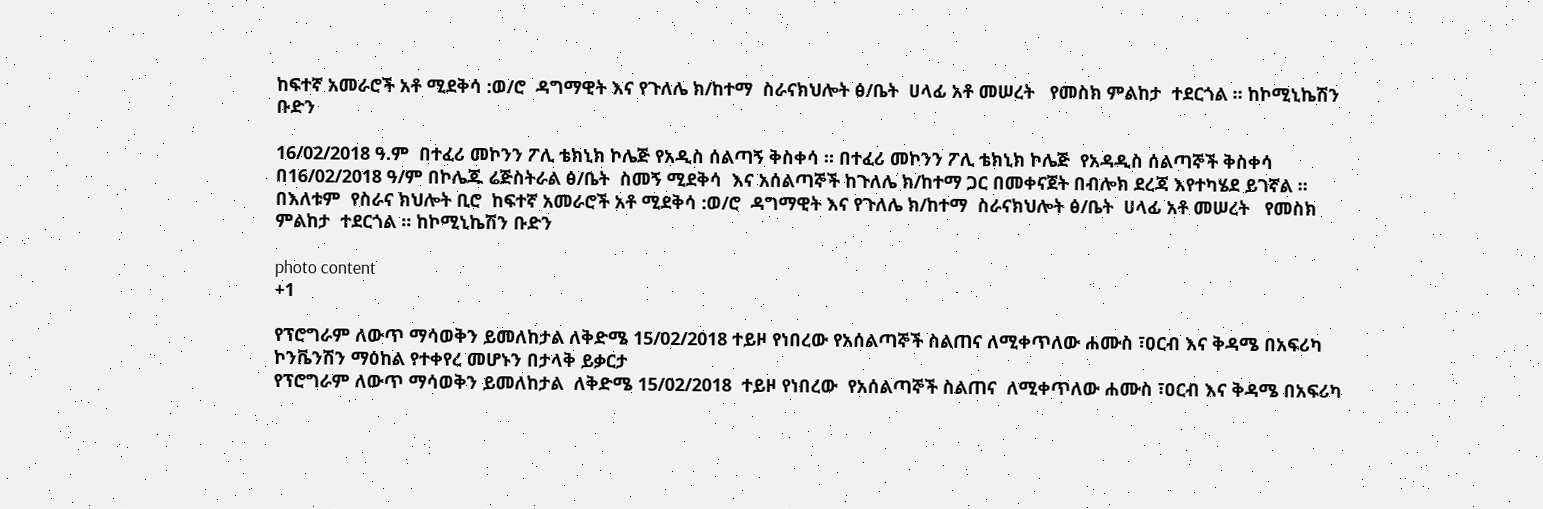ከፍተኛ አመራሮች አቶ ሚደቅሳ :ወ/ሮ  ዳግማዊት እና የጉለሌ ክ/ከተማ  ስራናክህሎት ፅ/ቤት  ሀላፊ አቶ መሠረት   የመስክ ምልከታ  ተደርጎል ። ከኮሚኒኬሽን ቡድን

16/02/2018 ዓ.ም  በተፈሪ መኮንን ፖሊ ቴክኒክ ኮሌጅ የአዲስ ሰልጣኝ ቅስቀሳ ። በተፈሪ መኮንን ፖሊ ቴክኒክ ኮሌጅ  የአዳዲስ ሰልጣኞች ቅስቀሳ በ16/02/2018 ዓ/ም በኮሌጁ ሬጅስትራል ፅ/ቤት  ስመኝ ሚደቅሳ  እና አሰልጣኞች ከጉለሌ ክ/ከተማ ጋር በመቀናጀት በብሎክ ደረጃ እየተካሄደ ይገኛል ። በእለቱም  የስራና ክህሎት ቢሮ  ከፍተኛ አመራሮች አቶ ሚደቅሳ :ወ/ሮ  ዳግማዊት እና የጉለሌ ክ/ከተማ  ስራናክህሎት ፅ/ቤት  ሀላፊ አቶ መሠረት   የመስክ ምልከታ  ተደርጎል ። ከኮሚኒኬሽን ቡድን

photo content
+1

የፕሮግራም ለውጥ ማሳወቅን ይመለከታል ለቅድሜ 15/02/2018 ተይዞ የነበረው የአሰልጣኞች ስልጠና ለሚቀጥለው ሐሙስ ፣ዐርብ እና ቅዳሜ በአፍሪካ ኮንቬንሽን ማዕከል የተቀየረ መሆኑን በታላቅ ይቃርታ
የፕሮግራም ለውጥ ማሳወቅን ይመለከታል  ለቅድሜ 15/02/2018  ተይዞ የነበረው  የአሰልጣኞች ስልጠና  ለሚቀጥለው ሐሙስ ፣ዐርብ እና ቅዳሜ በአፍሪካ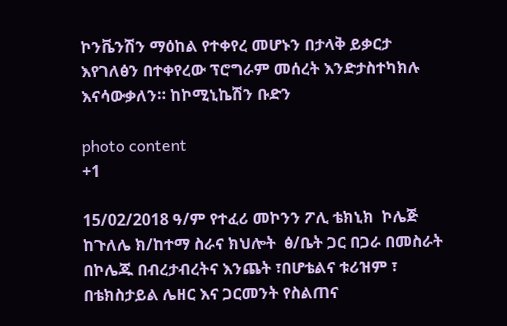ኮንቬንሽን ማዕከል የተቀየረ መሆኑን በታላቅ ይቃርታ እየገለፅን በተቀየረው ፕሮግራም መሰረት እንድታስተካክሉ እናሳውቃለን። ከኮሚኒኬሽን ቡድን

photo content
+1

15/02/2018 ዓ/ም የተፈሪ መኮንን ፖሊ ቴክኒክ  ኮሌጅ  ከጉለሌ ክ/ከተማ ስራና ክህሎት  ፅ/ቤት ጋር በጋራ በመስራት በኮሌጁ በብረታብረትና እንጨት ፣በሆቴልና ቱሪዝም ፣ በቴክስታይል ሌዘር እና ጋርመንት የስልጠና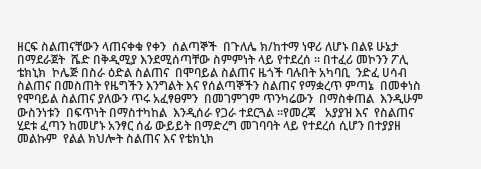ዘርፍ ስልጠናቸውን ላጠናቀቁ የቀን  ሰልጣኞች  በጉለሌ ክ/ከተማ ነዋሪ ለሆኑ በልዩ ሁኔታ በማደራጀት  ሼድ በቅዲሚያ እንደሚሰጣቸው ስምምነት ላይ የተደረሰ ። በተፈሪ መኮንን ፖሊ ቴክኒክ  ኮሌጅ በስራ ዕድል ስልጠና  በሞባይል ስልጠና ዜጎች ባሉበት አካባቢ  ንድፈ ሀሳብ ስልጠና በመስጠት የዜግችን እንግልት እና የሰልጣኞችን ስልጠና የማቋረጥ ምጣኔ  በመቀነስ የሞባይል ስልጠና ያለውን ጥሩ አፈፃፀምን  በመገምገም ጥንካሬውን  በማስቀጠል  እንዲሁም ውስንነቱን  በፍጥነት በማስተካከል  እንዲሰራ የጋራ ተደርጓል ።የመረጃ   አያያዝ እና  የስልጠና ሂደቱ ፈጣን ከመሆኑ አንፃር ሰፊ ውይይት በማድረግ መገባባት ላይ የተደረሰ ሲሆን በተያያዘ መልኩም  የልል ክህሎት ስልጠና እና የቴክኒክ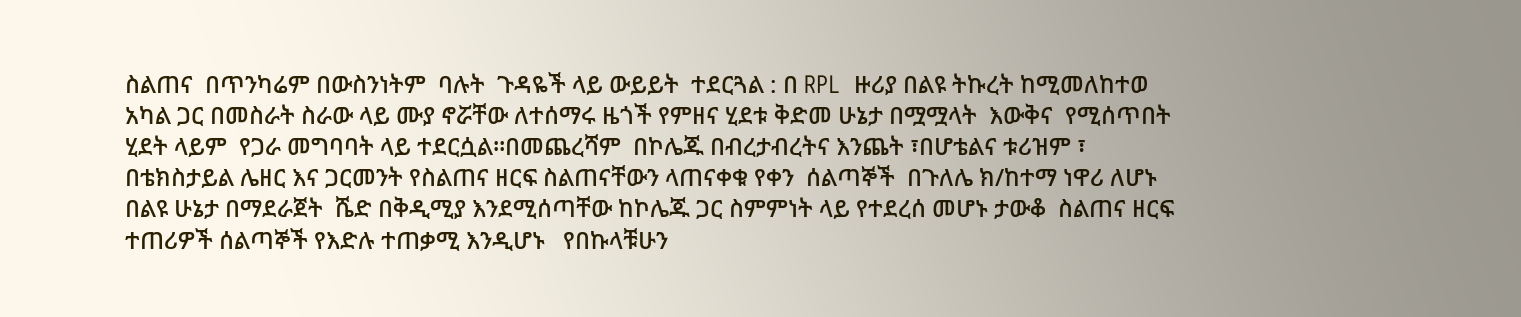ስልጠና  በጥንካሬም በውስንነትም  ባሉት  ጉዳዬች ላይ ውይይት  ተደርጓል : በ RPL  ዙሪያ በልዩ ትኩረት ከሚመለከተወ አካል ጋር በመስራት ስራው ላይ ሙያ ኖሯቸው ለተሰማሩ ዜጎች የምዘና ሂደቱ ቅድመ ሁኔታ በሟሟላት  እውቅና  የሚሰጥበት ሂደት ላይም  የጋራ መግባባት ላይ ተደርሷል።በመጨረሻም  በኮሌጁ በብረታብረትና እንጨት ፣በሆቴልና ቱሪዝም ፣ በቴክስታይል ሌዘር እና ጋርመንት የስልጠና ዘርፍ ስልጠናቸውን ላጠናቀቁ የቀን  ሰልጣኞች  በጉለሌ ክ/ከተማ ነዋሪ ለሆኑ በልዩ ሁኔታ በማደራጀት  ሼድ በቅዲሚያ እንደሚሰጣቸው ከኮሌጁ ጋር ስምምነት ላይ የተደረሰ መሆኑ ታውቆ  ስልጠና ዘርፍ ተጠሪዎች ሰልጣኞች የእድሉ ተጠቃሚ እንዲሆኑ   የበኩላቹሁን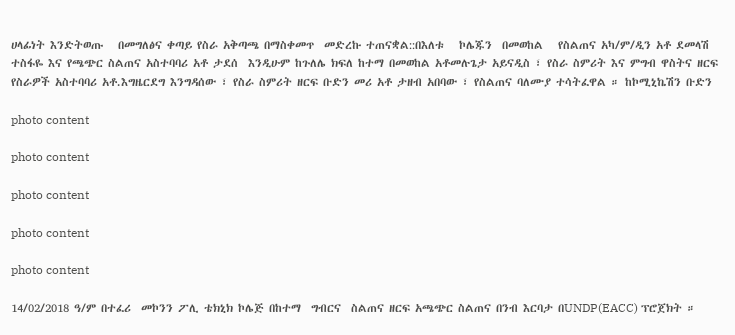ሀላፊነት እንድትወጡ   በመግለፅና ቀጣይ የስራ አቅጣጫ በማስቀመጥ  መድረኩ ተጠናቋል::በእለቱ   ኮሌጁን  በመወከል   የስልጠና አካ/ም/ዲን አቶ ደመላሽ ተስፋዬ እና የጫጭር ስልጠና አስተባባሪ አቶ ታደሰ  እንዲሁም ከጉለሌ ክፍለ ከተማ በመወከል አቶመሉጌታ አይናዲስ ፣ የስራ ስምሪት እና ምግብ ዋስትና ዘርፍ የስራዎች አስተባባሪ አቶ.እግዜርደግ እንግዳሰው ፣ የስራ ስምሪት ዘርፍ ቡድን መሪ አቶ ታዘብ አበባው ፣ የስልጠና ባለሙያ ተሳትፈዋል ። ከኮሚኒኬሽን ቡድን

photo content

photo content

photo content

photo content

photo content

14/02/2018 ዓ/ም በተፈሪ  መኮንን ፖሊ ቴክኒክ ኮሌጅ በከተማ  ግብርና  ስልጠና ዘርፍ አጫጭር ስልጠና በንብ እርባታ በUNDP(EACC) ፕሮጀክት ።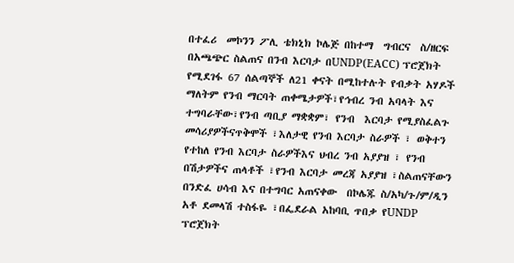በተፈሪ  መኮንን ፖሊ ቴክኒክ ኮሌጅ በከተማ  ግብርና  ስ/ዘርፍ  በአጫጭር ስልጠና በንብ እርባታ በUNDP(EACC) ፕሮጀክት የሚደገፋ 67 ሰልጣኞች ለ21 ቀናት በሚከተሉት የብቃት አሃዶች ማለትም የንብ ማርባት ጠቀሜታዎች፣የኅብረ ንብ አባላት እና ተግባራቸው፣የንብ ጣቢያ ማቋቋም፣ የንብ  እርባታ የሚያስፈልጉ መሳሪያዎችናጥቅሞች ፣እለታዊ የንብ እርባታ ስራዎች ፣ ወቅተን የተከለ የንብ እርባታ ስራዎችእና ህብረ ንብ አያያዝ ፣ የንብ በሽታዎችና ጠላቶች ፣የንብ እርባታ መረጃ አያያዝ ፣ስልጠናቸውን  በንድፈ ሀሳብ እና በተግባር አጠናቀው  በኮሌጁ ስ/አካ/ጉ/ም/ዲን አቶ ደመላሽ ተስፋዬ ፣በፌደራል አከባቢ ጥበቃ የUNDP ፕሮጀክት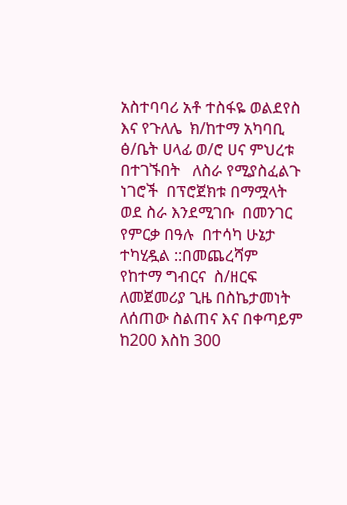አስተባባሪ አቶ ተስፋዬ ወልደየስ እና የጉለሌ  ክ/ከተማ አካባቢ ፅ/ቤት ሀላፊ ወ/ሮ ሀና ምህረቱ በተገኙበት   ለስራ የሚያስፈልጉ ነገሮች  በፕሮጀክቱ በማሟላት ወደ ስራ እንደሚገቡ  በመንገር  የምርቃ በዓሉ  በተሳካ ሁኔታ ተካሂዷል ::በመጨረሻም  የከተማ ግብርና  ስ/ዘርፍ    ለመጀመሪያ ጊዜ በስኬታመነት  ለሰጠው ስልጠና እና በቀጣይም  ከ200 እስከ 300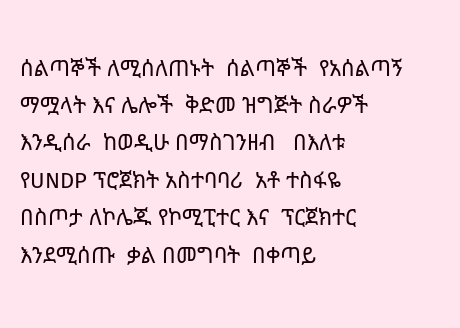ሰልጣኞች ለሚሰለጠኑት  ሰልጣኞች  የአሰልጣኝ  ማሟላት እና ሌሎች  ቅድመ ዝግጅት ስራዎች እንዲሰራ  ከወዲሁ በማስገንዘብ   በእለቱ   የUNDP ፕሮጀክት አስተባባሪ  አቶ ተስፋዬ በስጦታ ለኮሌጁ የኮሚፒተር እና  ፕርጀክተር  እንደሚሰጡ  ቃል በመግባት  በቀጣይ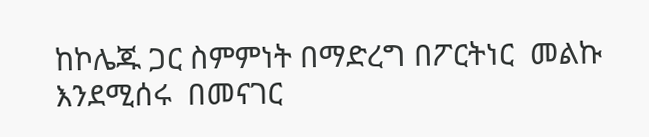ከኮሌጁ ጋር ስምምነት በማድረግ በፖርትነር  መልኩ እንደሚሰሩ  በመናገር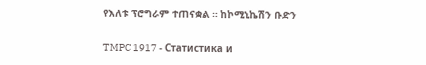የእለቱ ፕሮግራም ተጠናቋል ። ከኮሚኒኬሽን ቡድን

TMPC 1917 - Статистика и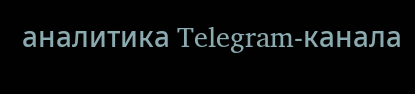аналитика Telegram-канала